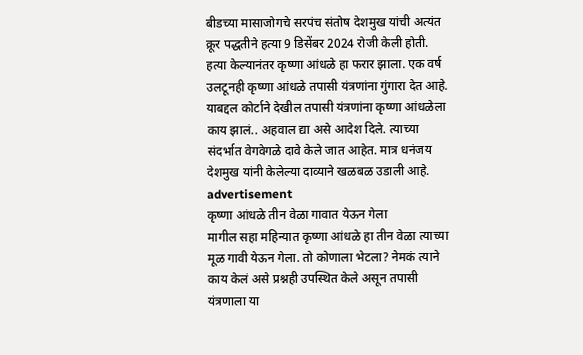बीडच्या मासाजोगचे सरपंच संतोष देशमुख यांची अत्यंत क्रूर पद्धतीने हत्या 9 डिसेंबर 2024 रोजी केली होती. हत्या केल्यानंतर कृष्णा आंधळे हा फरार झाला. एक वर्ष उलटूनही कृष्णा आंधळे तपासी यंत्रणांना गुंगारा देत आहे. याबद्दल कोर्टाने देखील तपासी यंत्रणांना कृष्णा आंधळेला काय झालं.. अहवाल द्या असे आदेश दिले. त्याच्या संदर्भात वेगवेगळे दावे केले जात आहेत. मात्र धनंजय देशमुख यांनी केलेल्या दाव्याने खळबळ उडाली आहे.
advertisement
कृष्णा आंधळे तीन वेळा गावात येऊन गेला
मागील सहा महिन्यात कृष्णा आंधळे हा तीन वेळा त्याच्या मूळ गावी येऊन गेला. तो कोणाला भेटला? नेमकं त्याने काय केलं असे प्रश्नही उपस्थित केले असून तपासी यंत्रणाला या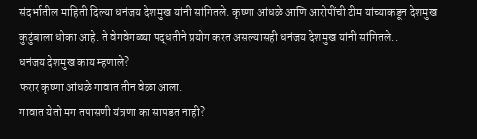संदर्भातील माहिती दिल्या धनंजय देशमुख यांनी सांगितले. कृष्णा आंधळे आणि आरोपींची टीम यांच्याकडून देशमुख कुटुंबाला धोका आहे. ते वेगवेगळ्या पद्धतीने प्रयोग करत असल्यासही धनंजय देशमुख यांनी सांगितले..
धनंजय देशमुख काय म्हणाले?
फरार कृष्णा आंधळे गावात तीन वेळा आला.
गावात येतो मग तपासणी यंत्रणा का सापडत नाही?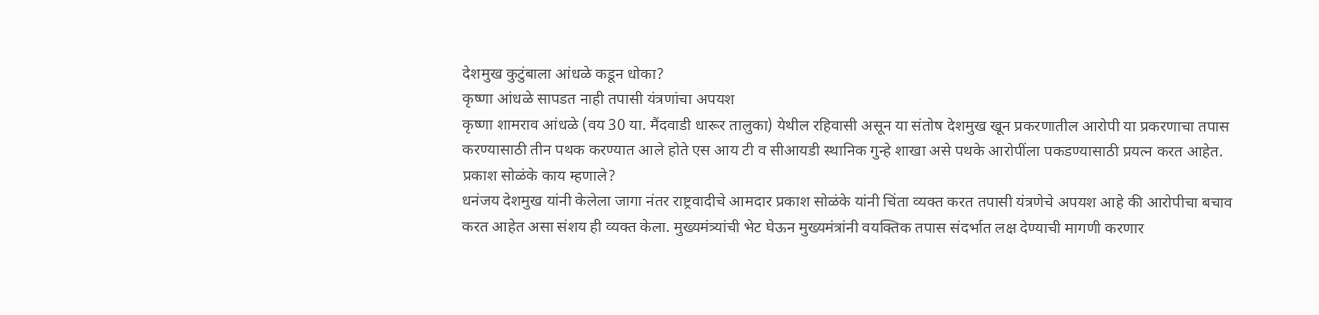देशमुख कुटुंबाला आंधळे कडून धोका?
कृष्णा आंधळे सापडत नाही तपासी यंत्रणांचा अपयश
कृष्णा शामराव आंधळे (वय 30 या. मैंदवाडी धारूर तालुका) येथील रहिवासी असून या संतोष देशमुख खून प्रकरणातील आरोपी या प्रकरणाचा तपास करण्यासाठी तीन पथक करण्यात आले होते एस आय टी व सीआयडी स्थानिक गुन्हे शाखा असे पथके आरोपींला पकडण्यासाठी प्रयत्न करत आहेत.
प्रकाश सोळंके काय म्हणाले?
धनंजय देशमुख यांनी केलेला जागा नंतर राष्ट्रवादीचे आमदार प्रकाश सोळंके यांनी चिंता व्यक्त करत तपासी यंत्रणेचे अपयश आहे की आरोपीचा बचाव करत आहेत असा संशय ही व्यक्त केला. मुख्यमंत्र्यांची भेट घेऊन मुख्यमंत्रांनी वयक्तिक तपास संदर्भात लक्ष देण्याची मागणी करणार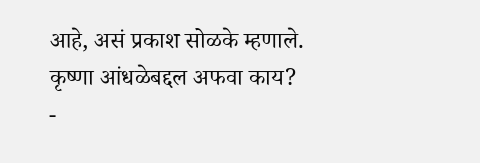आहे, असं प्रकाश सोळके म्हणाले.
कृष्णा आंधळेबद्दल अफवा काय?
-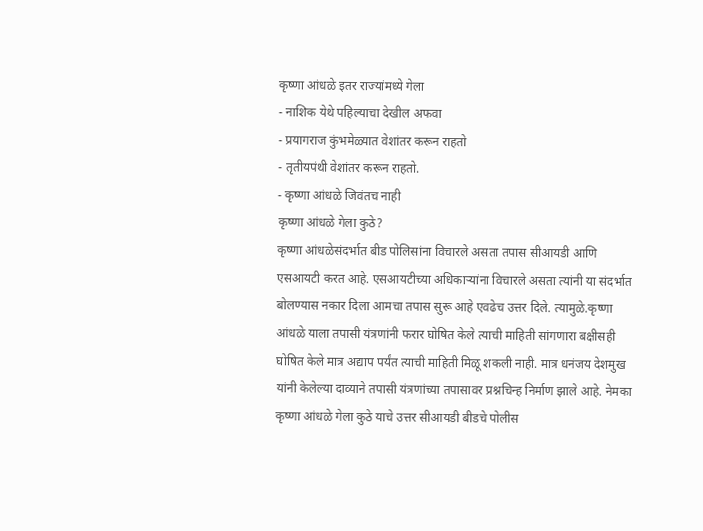कृष्णा आंधळे इतर राज्यांमध्ये गेला
- नाशिक येथे पहिल्याचा देखील अफवा
- प्रयागराज कुंभमेळ्यात वेशांतर करून राहतो
- तृतीयपंथी वेशांतर करून राहतो.
- कृष्णा आंधळे जिवंतच नाही
कृष्णा आंधळे गेला कुठे?
कृष्णा आंधळेसंदर्भात बीड पोलिसांना विचारले असता तपास सीआयडी आणि एसआयटी करत आहे. एसआयटीच्या अधिकाऱ्यांना विचारले असता त्यांनी या संदर्भात बोलण्यास नकार दिला आमचा तपास सुरू आहे एवढेच उत्तर दिले. त्यामुळे.कृष्णा आंधळे याला तपासी यंत्रणांनी फरार घोषित केले त्याची माहिती सांगणारा बक्षीसही घोषित केले मात्र अद्याप पर्यंत त्याची माहिती मिळू शकली नाही. मात्र धनंजय देशमुख यांनी केलेल्या दाव्याने तपासी यंत्रणांच्या तपासावर प्रश्नचिन्ह निर्माण झाले आहे. नेमका कृष्णा आंधळे गेला कुठे याचे उत्तर सीआयडी बीडचे पोलीस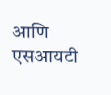आणि एसआयटी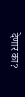देणार का?